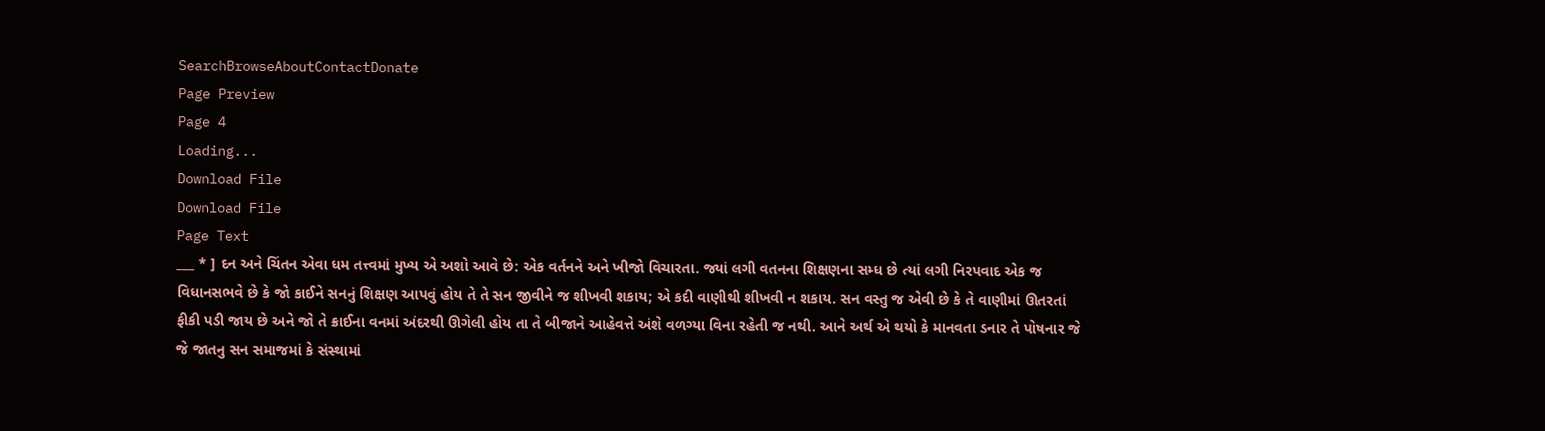SearchBrowseAboutContactDonate
Page Preview
Page 4
Loading...
Download File
Download File
Page Text
___ * ] દન અને ચિંતન એવા ધમ તત્ત્વમાં મુખ્ય એ અશો આવે છે: એક વર્તનને અને ખીજો વિચારતા. જ્યાં લગી વતનના શિક્ષણના સમ્ધ છે ત્યાં લગી નિરપવાદ એક જ વિધાનસભવે છે કે જો કાઈને સનનું શિક્ષણ આપવું હોય તે તે સન જીવીને જ શીખવી શકાય; એ કદી વાણીથી શીખવી ન શકાય. સન વસ્તુ જ એવી છે કે તે વાણીમાં ઊતરતાં ફીકી પડી જાય છે અને જો તે ક્રાઈના વનમાં અંદરથી ઊગેલી હોય તા તે બીજાને આહેવત્તે અંશે વળગ્યા વિના રહેતી જ નથી. આને અર્થ એ થયો કે માનવતા ડનાર તે પોષનાર જે જે જાતનુ સન સમાજમાં કે સંસ્થામાં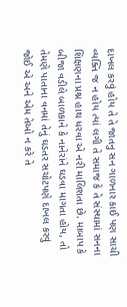દાખલ કરવું હોય તે તે જાતનુ સન ગાળનાર કાઈ પણ સાચી વ્યક્તિ જ ન હોય ત્યાં લગી તે સમાજ કે તે સંસ્થામાં સનના શિક્ષણના પ્રશ્ન હાથ ધરવા એ નરી માલિશતા છે. માબાપ કે બીજા વડીલે બાળકાને કે નાનેરાંને ઘડવા માગતા હોય, તો તેમણે પાતાના વનમાં તેનું ઘડતર સચોટપણે દાખલ કરવું જોઈ એ અને એમ તેઓ ન કરે તે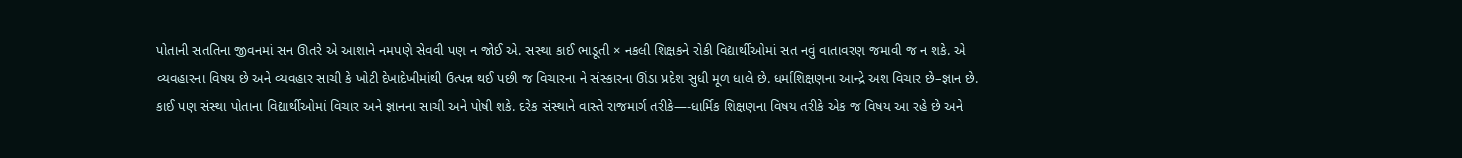પોતાની સતતિના જીવનમાં સન ઊતરે એ આશાને નમપણે સેવવી પણ ન જોઈ એ. સસ્થા કાઈ ભાડૂતી × નકલી શિક્ષકને રોકી વિદ્યાર્થીઓમાં સત નવું વાતાવરણ જમાવી જ ન શકે. એ વ્યવહારના વિષય છે અને વ્યવહાર સાચી કે ખોટી દેખાદેખીમાંથી ઉત્પન્ન થઈ પછી જ વિચારના ને સંસ્કારના ઊંડા પ્રદેશ સુધી મૂળ ધાલે છે. ધર્માશિક્ષણના આન્દ્રે અશ વિચાર છે–જ્ઞાન છે. કાઈ પણ સંસ્થા પોતાના વિદ્યાર્થીઓમાં વિચાર અને જ્ઞાનના સાચી અને પોષી શકે. દરેક સંસ્થાને વાસ્તે રાજમાર્ગ તરીકે—-ધાર્મિક શિક્ષણના વિષય તરીકે એક જ વિષય આ રહે છે અને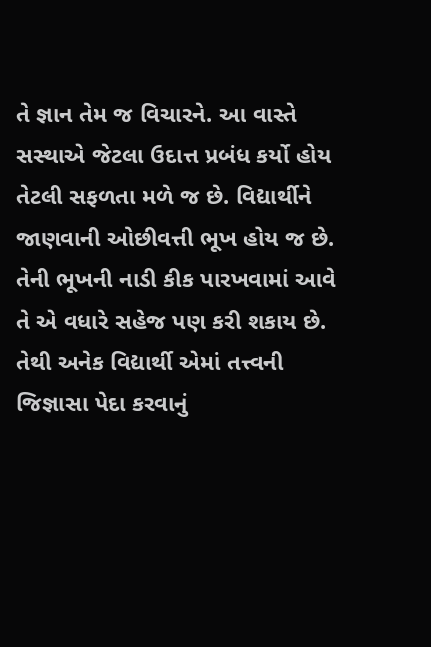તે જ્ઞાન તેમ જ વિચારને. આ વાસ્તે સસ્થાએ જેટલા ઉદાત્ત પ્રબંધ કર્યો હોય તેટલી સફળતા મળે જ છે. વિદ્યાર્થીને જાણવાની ઓછીવત્તી ભૂખ હોય જ છે. તેની ભૂખની નાડી કીક પારખવામાં આવે તે એ વધારે સહેજ પણ કરી શકાય છે. તેથી અનેક વિદ્યાર્થી એમાં તત્ત્વની જિજ્ઞાસા પેદા કરવાનું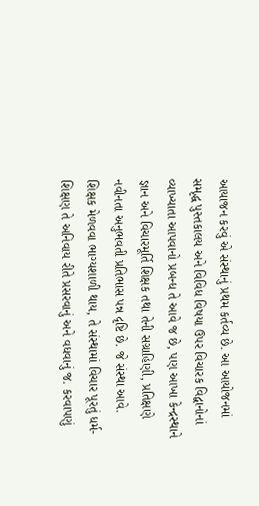આયાજન કરવું એ સંસ્થાનું પ્રથમ કર્તવ્ય છે. આ આયોજનમાં સમૃદ્ધ પુસ્તકાલય અને વિવિધ વિષયા ઉપર વિચારક વિદ્વાનોનાં વ્યાખ્યાતા આપવાનો પ્રબન્ધ તે આવે જ છે, પણ આખા કેન્દ્રસ્થાને જ્ઞાન અને વિચારમૂર્તિ શિક્ષક તથા તેની સગ્રાહિણી, પ્રતિક્ષણે નવીનતા અનુભવતી પ્રતિભાસ પન્ન દૃષ્ટિ છે. જે સંસ્થા આવે. શિક્ષક મેળવવા ભાગ્યશાળી થાય, તે સંસ્થામાં વિચાર પૂરતું ધર્મ-શિક્ષણ તે અનિવાય રીતે પ્રસરવાનું અને વધવાનું જ. કરવાપણું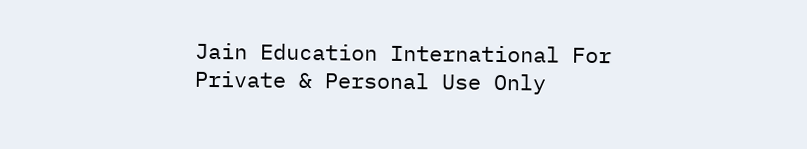Jain Education International For Private & Personal Use Only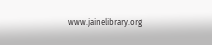www.jainelibrary.org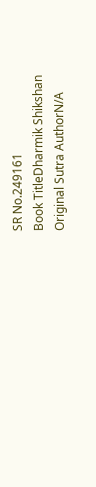SR No.249161
Book TitleDharmik Shikshan
Original Sutra AuthorN/A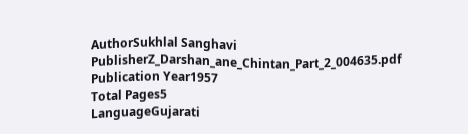AuthorSukhlal Sanghavi
PublisherZ_Darshan_ane_Chintan_Part_2_004635.pdf
Publication Year1957
Total Pages5
LanguageGujarati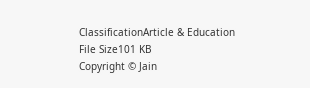ClassificationArticle & Education
File Size101 KB
Copyright © Jain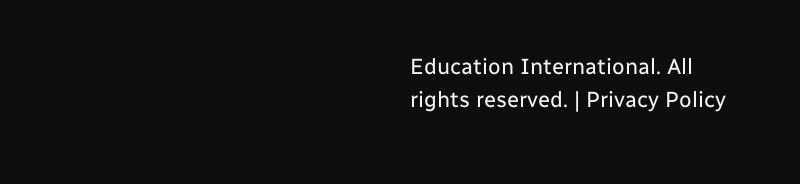Education International. All rights reserved. | Privacy Policy